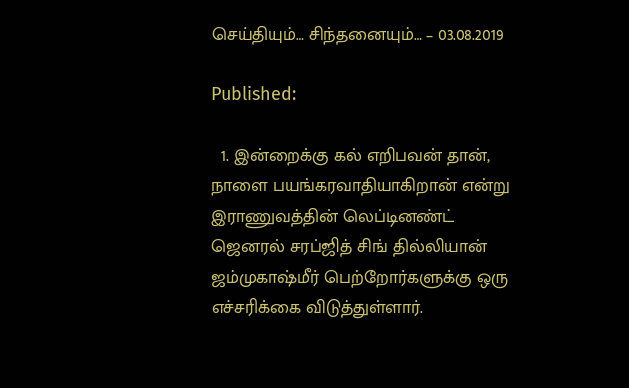செய்தியும்… சிந்தனையும்… – 03.08.2019

Published:

  1. இன்றைக்கு கல் எறிபவன் தான், நாளை பயங்கரவாதியாகிறான் என்று இராணுவத்தின் லெப்டினண்ட் ஜெனரல் சரப்ஜித் சிங் தில்லியான் ஜம்முகாஷ்மீர் பெற்றோர்களுக்கு ஒரு எச்சரிக்கை விடுத்துள்ளார்.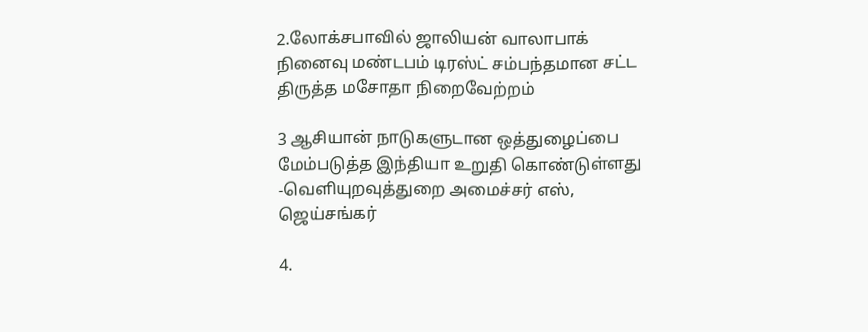2.லோக்சபாவில் ஜாலியன் வாலாபாக் நினைவு மண்டபம் டிரஸ்ட் சம்பந்தமான சட்ட திருத்த மசோதா நிறைவேற்றம்

3 ஆசியான் நாடுகளுடான ஒத்துழைப்பை மேம்படுத்த இந்தியா உறுதி கொண்டுள்ளது -வெளியுறவுத்துறை அமைச்சர் எஸ், ஜெய்சங்கர்

4.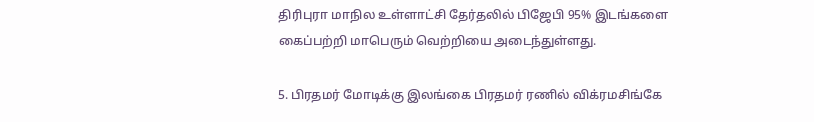திரிபுரா மாநில உள்ளாட்சி தேர்தலில் பிஜேபி 95% இடங்களை கைப்பற்றி மாபெரும் வெற்றியை அடைந்துள்ளது.

5. பிரதமர் மோடிக்கு இலங்கை பிரதமர் ரணில் விக்ரமசிங்கே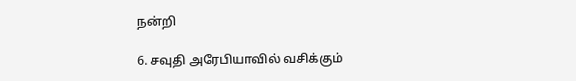நன்றி

6. சவுதி அரேபியாவில் வசிக்கும்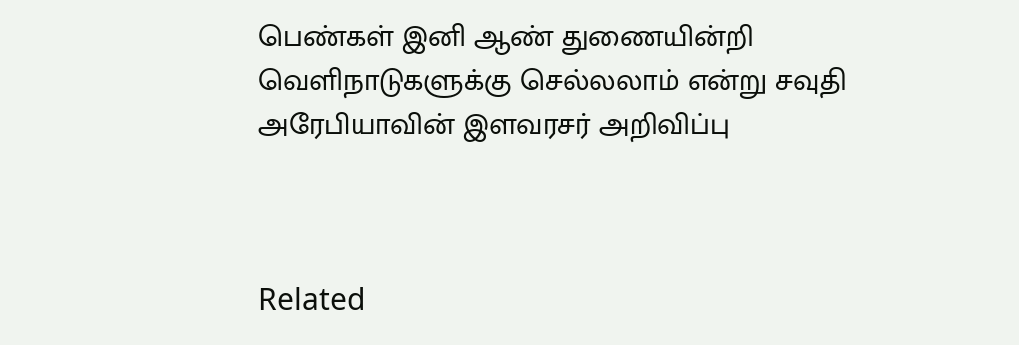பெண்கள் இனி ஆண் துணையின்றி வெளிநாடுகளுக்கு செல்லலாம் என்று சவுதி அரேபியாவின் இளவரசர் அறிவிப்பு



Related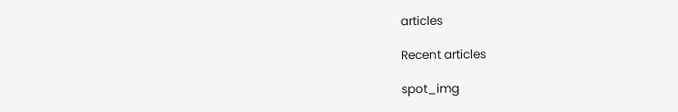articles

Recent articles

spot_img